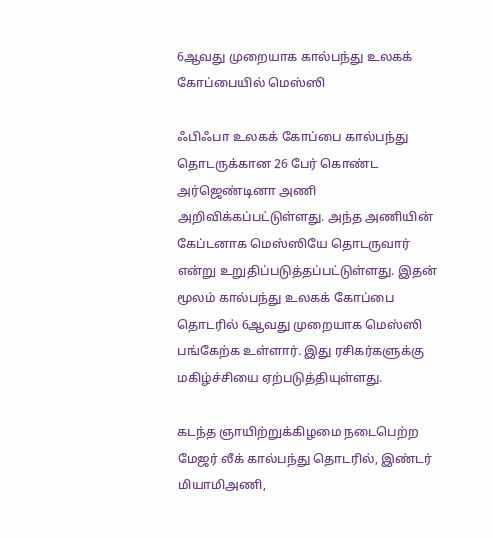6ஆவது முறையாக கால்பந்து உலகக் கோப்பையில் மெஸ்ஸி

ஃபிஃபா உலகக் கோப்பை கால்பந்து தொடருக்கான 26 பேர் கொண்ட அர்ஜெண்டினா அணி அறிவிக்கப்பட்டுள்ளது. அந்த அணியின் கேப்டனாக மெஸ்ஸியே தொடருவார் என்று உறுதிப்படுத்தப்பட்டுள்ளது. இதன் மூலம் கால்பந்து உலகக் கோப்பை தொடரில் 6ஆவது முறையாக மெஸ்ஸி பங்கேற்க உள்ளார். இது ரசிகர்களுக்கு மகிழ்ச்சியை ஏற்படுத்தியுள்ளது.

கடந்த ஞாயிற்றுக்கிழமை நடைபெற்ற மேஜர் லீக் கால்பந்து தொடரில், இண்டர் மியாமிஅணி,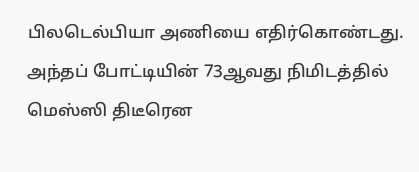பிலடெல்பியா அணியை எதிர்கொண்டது. அந்தப் போட்டியின் 73ஆவது நிமிடத்தில் மெஸ்ஸி திடீரென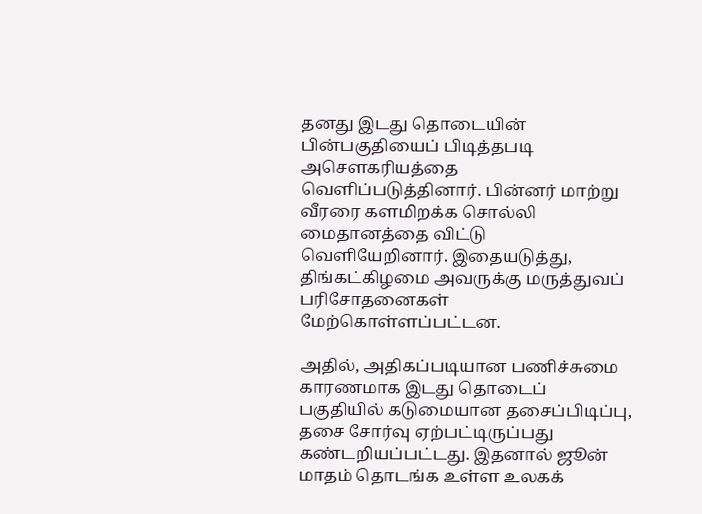தனது இடது தொடையின் பின்பகுதியைப் பிடித்தபடி அசௌகரியத்தை வெளிப்படுத்தினார். பின்னர் மாற்று வீரரை களமிறக்க சொல்லி மைதானத்தை விட்டு வெளியேறினார். இதையடுத்து, திங்கட்கிழமை அவருக்கு மருத்துவப் பரிசோதனைகள் மேற்கொள்ளப்பட்டன.

அதில், அதிகப்படியான பணிச்சுமை காரணமாக இடது தொடைப் பகுதியில் கடுமையான தசைப்பிடிப்பு, தசை சோர்வு ஏற்பட்டிருப்பது கண்டறியப்பட்டது. இதனால் ஜூன் மாதம் தொடங்க உள்ள உலகக்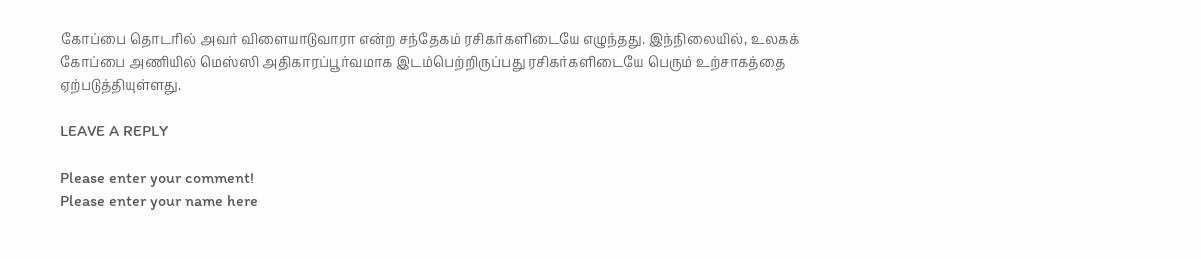கோப்பை தொடரில் அவர் விளையாடுவாரா என்ற சந்தேகம் ரசிகர்களிடையே எழுந்தது. இந்நிலையில், உலகக் கோப்பை அணியில் மெஸ்ஸி அதிகாரப்பூர்வமாக இடம்பெற்றிருப்பது ரசிகர்களிடையே பெரும் உற்சாகத்தை ஏற்படுத்தியுள்ளது.

LEAVE A REPLY

Please enter your comment!
Please enter your name here